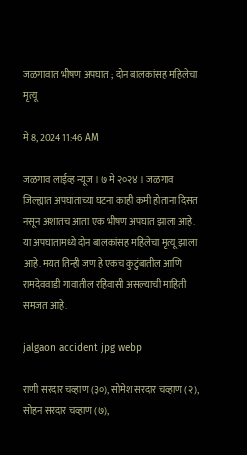जळगावात भीषण अपघात ; दोन बालकांसह महिलेचा मृत्यू

मे 8, 2024 11:46 AM

जळगाव लाईव्ह न्यूज । ७ मे २०२४ । जळगाव जिल्ह्यात अपघाताच्या घटना काही कमी होताना दिसत नसून अशातच आता एक भीषण अपघात झाला आहे. या अपघातामध्ये दोन बालकांसह महिलेचा मृत्यू झाला आहे. मयत तिन्ही जण हे एकच कुटुंबातील आणि रामदेववाडी गावातील रहिवासी असल्याची माहिती समजत आहे.

jalgaon accident jpg webp

राणी सरदार चव्हाण (३०), सोमेश सरदार चव्हाण (२), सोहन सरदार चव्हाण (७),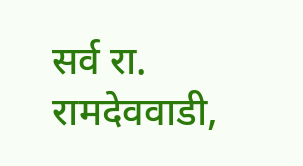सर्व रा. रामदेववाडी,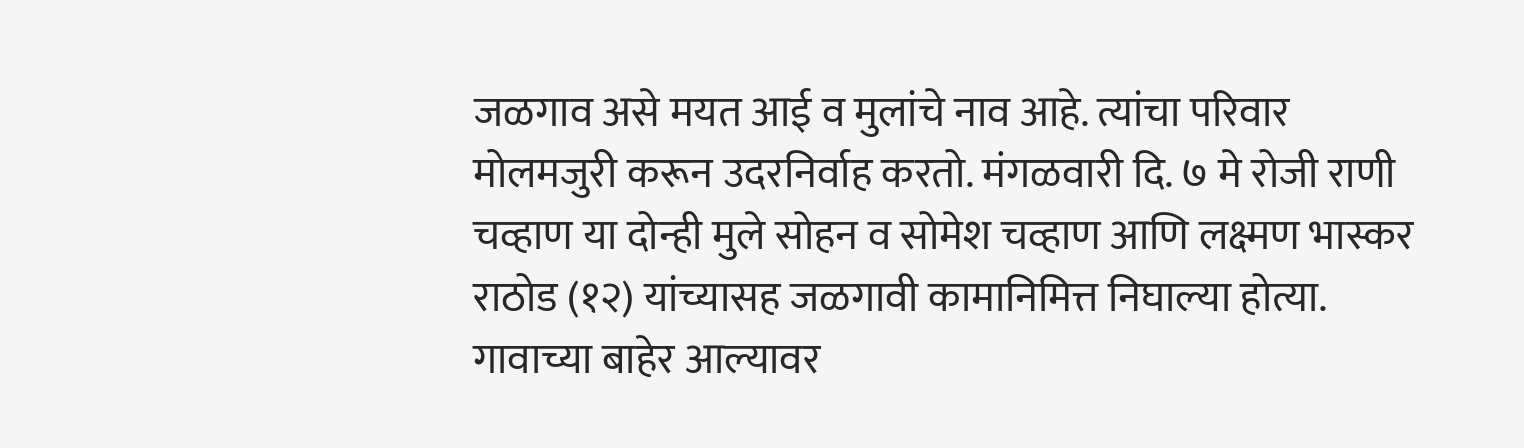जळगाव असे मयत आई व मुलांचे नाव आहे. त्यांचा परिवार मोलमजुरी करून उदरनिर्वाह करतो. मंगळवारी दि. ७ मे रोजी राणी चव्हाण या दोन्ही मुले सोहन व सोमेश चव्हाण आणि लक्ष्मण भास्कर राठोड (१२) यांच्यासह जळगावी कामानिमित्त निघाल्या होत्या. गावाच्या बाहेर आल्यावर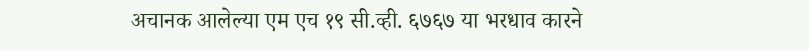अचानक आलेल्या एम एच १९ सी.व्ही. ६७६७ या भरधाव कारने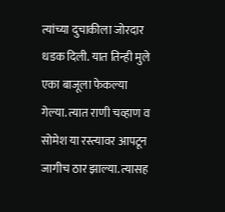त्यांच्या दुचाकीला जोरदार धडक दिली. यात तिन्ही मुले एका बाजूला फेकल्या गेल्या. त्यात राणी चव्हाण व सोमेश या रस्त्यावर आपटून जागीच ठार झाल्या. त्यासह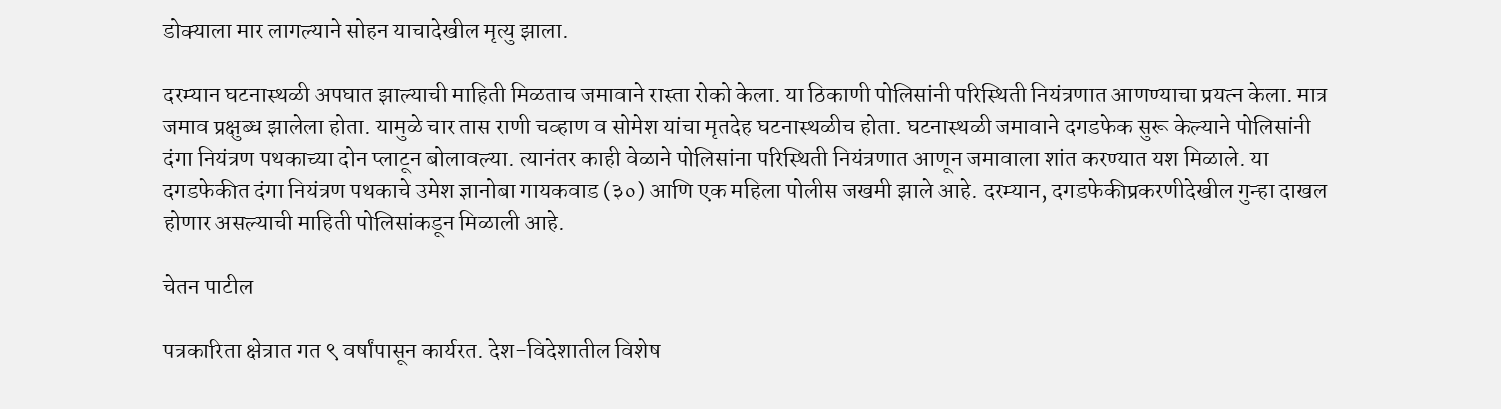डोक्याला मार लागल्याने सोहन याचादेखील मृत्यु झाला.

दरम्यान घटनास्थळी अपघात झाल्याची माहिती मिळताच जमावाने रास्ता रोको केला. या ठिकाणी पोलिसांनी परिस्थिती नियंत्रणात आणण्याचा प्रयत्न केला. मात्र जमाव प्रक्षुब्ध झालेला होता. यामुळे चार तास राणी चव्हाण व सोमेश यांचा मृतदेह घटनास्थळीच होता. घटनास्थळी जमावाने दगडफेक सुरू केल्याने पोलिसांनी दंगा नियंत्रण पथकाच्या दोन प्लाटून बोलावल्या. त्यानंतर काही वेळाने पोलिसांना परिस्थिती नियंत्रणात आणून जमावाला शांत करण्यात यश मिळाले. या दगडफेकीत दंगा नियंत्रण पथकाचे उमेश ज्ञानोबा गायकवाड (३०) आणि एक महिला पोलीस जखमी झाले आहे. दरम्यान, दगडफेकीप्रकरणीदेखील गुन्हा दाखल होणार असल्याची माहिती पोलिसांकडून मिळाली आहे.

चेतन पाटील

पत्रकारिता क्षेत्रात गत ९ वर्षांपासून कार्यरत. देश-विदेशातील विशेष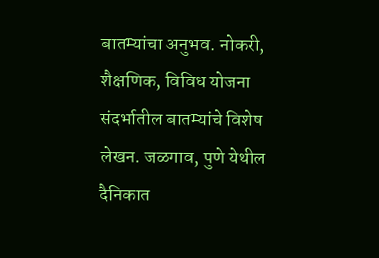बातम्यांचा अनुभव. नोकरी, शैक्षणिक, विविध योजना संदर्भातील बातम्यांचे विशेष लेखन. जळगाव, पुणे येथील दैनिकात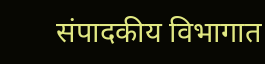संपादकीय विभागात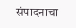संपादनाचा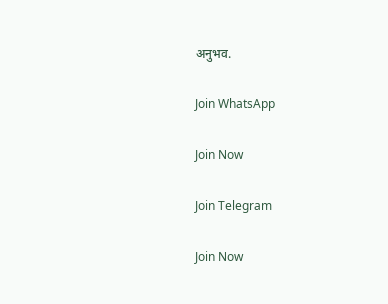अनुभव.

Join WhatsApp

Join Now

Join Telegram

Join Now